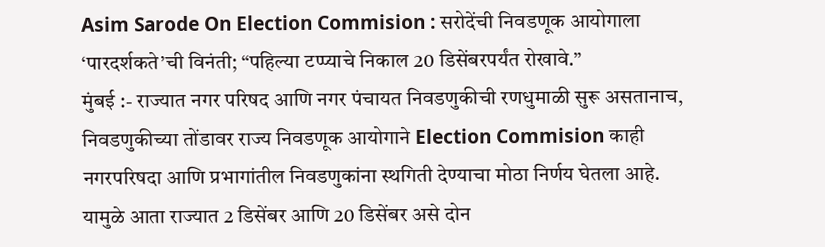Asim Sarode On Election Commision : सरोदेंची निवडणूक आयोगाला ‘पारदर्शकते’ची विनंती; “पहिल्या टप्प्याचे निकाल 20 डिसेंबरपर्यंत रोखावे.”
मुंबई :- राज्यात नगर परिषद आणि नगर पंचायत निवडणुकीची रणधुमाळी सुरू असतानाच, निवडणुकीच्या तोंडावर राज्य निवडणूक आयोगाने Election Commision काही नगरपरिषदा आणि प्रभागांतील निवडणुकांना स्थगिती देण्याचा मोठा निर्णय घेतला आहे. यामुळे आता राज्यात 2 डिसेंबर आणि 20 डिसेंबर असे दोन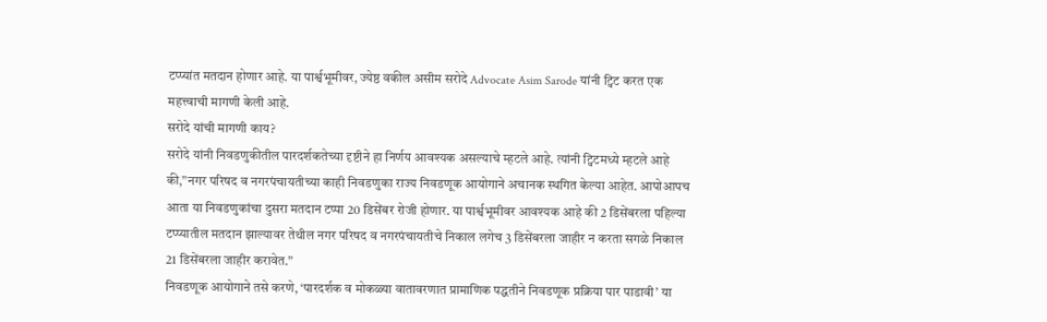टप्प्यांत मतदान होणार आहे. या पार्श्वभूमीवर, ज्येष्ठ वकील असीम सरोदे Advocate Asim Sarode यांनी ट्विट करत एक महत्त्वाची मागणी केली आहे.
सरोदे यांची मागणी काय?
सरोदे यांनी निवडणुकीतील पारदर्शकतेच्या दृष्टीने हा निर्णय आवश्यक असल्याचे म्हटले आहे. त्यांनी ट्विटमध्ये म्हटले आहे की,”नगर परिषद व नगरपंचायतीच्या काही निवडणुका राज्य निवडणूक आयोगाने अचानक स्थगित केल्या आहेत. आपोआपच आता या निवडणुकांचा दुसरा मतदान टप्पा 20 डिसेंबर रोजी होणार. या पार्श्वभूमीवर आवश्यक आहे की 2 डिसेंबरला पहिल्या टप्प्यातील मतदान झाल्यावर तेथील नगर परिषद व नगरपंचायतीचे निकाल लगेच 3 डिसेंबरला जाहीर न करता सगळे निकाल 21 डिसेंबरला जाहीर करावेत.”
निवडणूक आयोगाने तसे करणे, ‘पारदर्शक व मोकळ्या वातावरणात प्रामाणिक पद्धतीने निवडणूक प्रक्रिया पार पाडावी’ या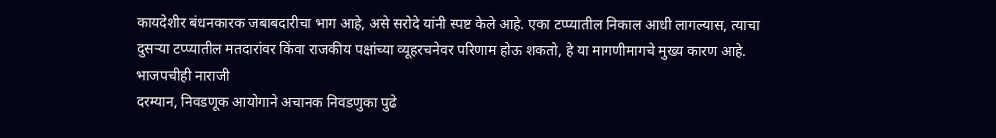कायदेशीर बंधनकारक जबाबदारीचा भाग आहे, असे सरोदे यांनी स्पष्ट केले आहे. एका टप्प्यातील निकाल आधी लागल्यास, त्याचा दुसऱ्या टप्प्यातील मतदारांवर किंवा राजकीय पक्षांच्या व्यूहरचनेवर परिणाम होऊ शकतो, हे या मागणीमागचे मुख्य कारण आहे.
भाजपचीही नाराजी
दरम्यान, निवडणूक आयोगाने अचानक निवडणुका पुढे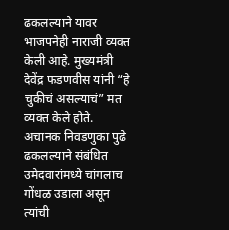ढकलल्याने यावर भाजपनेही नाराजी व्यक्त केली आहे. मुख्यमंत्री देवेंद्र फडणवीस यांनी “हे चुकीचं असल्याचं” मत व्यक्त केले होते. अचानक निवडणुका पुढे ढकलल्याने संबंधित उमेदवारांमध्ये चांगलाच गोंधळ उडाला असून त्यांची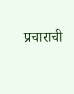प्रचाराची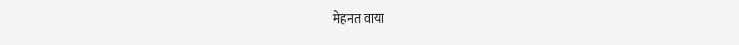मेहनत वाया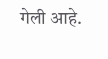गेली आहे.